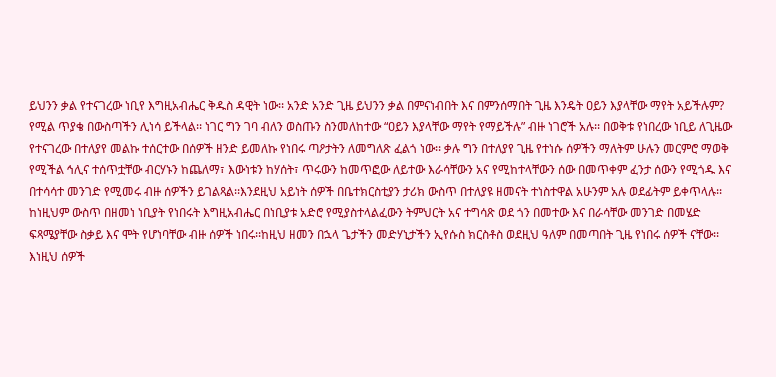ይህንን ቃል የተናገረው ነቢየ እግዚአብሔር ቅዱስ ዳዊት ነው፡፡ አንድ አንድ ጊዜ ይህንን ቃል በምናነብበት እና በምንሰማበት ጊዜ እንዴት ዐይን እያላቸው ማየት አይችሉም? የሚል ጥያቄ በውስጣችን ሊነሳ ይችላል፡፡ ነገር ግን ገባ ብለን ወስጡን ስንመለከተው “ዐይን እያላቸው ማየት የማይችሉ” ብዙ ነገሮች አሉ፡፡ በወቅቱ የነበረው ነቢይ ለጊዜው የተናገረው በተለያየ መልኩ ተሰርተው በሰዎች ዘንድ ይመለኩ የነበሩ ጣዖታትን ለመግለጽ ፈልጎ ነው፡፡ ቃሉ ግን በተለያየ ጊዜ የተነሱ ሰዎችን ማለትም ሁሉን መርምሮ ማወቅ የሚችል ኅሊና ተሰጥቷቸው ብርሃኑን ከጨለማ፣ እውነቱን ከሃሰት፣ ጥሩውን ከመጥፎው ለይተው እራሳቸውን አና የሚከተላቸውን ሰው በመጥቀም ፈንታ ሰውን የሚጎዱ እና በተሳሳተ መንገድ የሚመሩ ብዙ ሰዎችን ይገልጻል፡፡እንደዚህ አይነት ሰዎች በቤተክርስቲያን ታሪክ ውስጥ በተለያዩ ዘመናት ተነስተዋል አሁንም አሉ ወደፊትም ይቀጥላሉ፡፡ከነዚህም ውስጥ በዘመነ ነቢያት የነበሩት እግዚአብሔር በነቢያቱ አድሮ የሚያስተላልፈውን ትምህርት አና ተግሳጽ ወደ ጎን በመተው እና በራሳቸው መንገድ በመሄድ ፍጻሜያቸው ስቃይ እና ሞት የሆነባቸው ብዙ ሰዎች ነበሩ፡፡ከዚህ ዘመን በኋላ ጌታችን መድሃኒታችን ኢየሱስ ክርስቶስ ወደዚህ ዓለም በመጣበት ጊዜ የነበሩ ሰዎች ናቸው፡፡ እነዚህ ሰዎች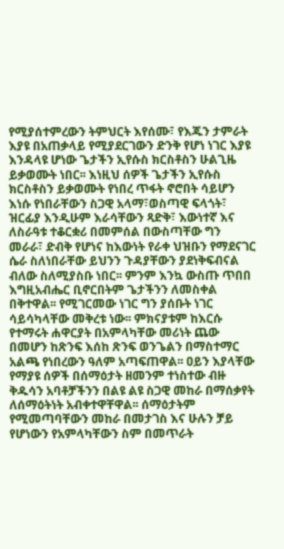የሚያሰተምረውን ትምህርት እየሰሙ፣ የእጁን ታምራት እያዩ በአጠቃላይ የሚያደርገውን ድንቅ የሆነ ነገር እያዩ እንዳላዩ ሆነው ጌታችን ኢየሱስ ክርስቶስን ሁልጊዜ ይቃወሙት ነበር፡፡ እነዚህ ሰዎች ጌታችን ኢየሱስ ክርስቶስን ይቃወሙት የነበረ ጥፋት ኖሮበት ሳይሆን እነሱ የነበራቸውን ስጋዊ አላማ፣ወስጣዊ ፍላጎት፣ ዝርፊያ እንዲሁም እራሳቸውን ጻድቅ፣ እውነተኛ እና ለስራዓቱ ተቆርቋሪ በመምሰል በውስጣቸው ግን መራራ፣ ድብቅ የሆነና ከእውነት የራቀ ህዝቡን የማደናገር ሴራ ስለነበራቸው ይህንን ጉዳያቸውን ያደነቅፍብናል ብለው ስለሚያስቡ ነበር፡፡ ምንም እንኳ ውስጡ ጥበበ እግዚአብሔር ቢኖርበትም ጌታችንን ለመስቀል በቅተዋል፡፡ የሚገርመው ነገር ግን ያሰቡት ነገር ሳይሳካላቸው መቅረቱ ነው፡፡ ምክናያቱም ከእርሱ የተማሩት ሐዋርያት በአምላካቸው መሪነት ጨው በመሆን ከጽንፍ እሰከ ጽንፍ ወንጌልን በማስተማር አልጫ የነበረውን ዓለም አጣፍጠዋል፡፡ ዐይን እያላቸው የማያዩ ሰዎች በሰማዕታት ዘመንም ተነስተው ብዙ ቅዱሳን አባቶቻችንን በልዩ ልዩ ስጋዊ መከራ በማሰቃየት ለሰማዕትነት አብቀተዋቸዋል፡፡ ሰማዕታትም የሚመጣባቸውን መከራ በመታገስ እና ሁሉን ቻይ የሆነውን የአምላካቸውን ስም በመጥራት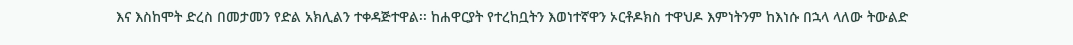እና እስከሞት ድረስ በመታመን የድል አክሊልን ተቀዳጅተዋል፡፡ ከሐዋርያት የተረከቧትን እወነተኛዋን ኦርቶዶክስ ተዋህዶ እምነትንም ከእነሱ በኋላ ላለው ትውልድ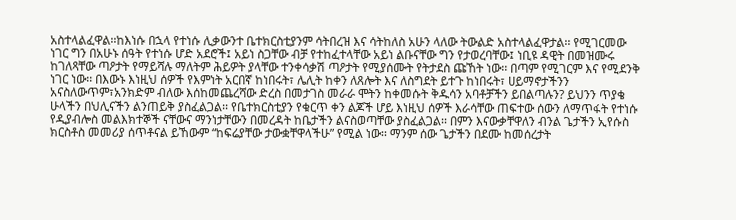አስተላልፈዋል፡፡ከእነሱ በኋላ የተነሱ ሊቃውንተ ቤተክርስቲያንም ሳትበረዝ እና ሳትከለስ አሁን ላለው ትውልድ አስተላልፈዋታል፡፡ የሚገርመው ነገር ግን በአሁኑ ሰዓት የተነሱ ሆድ አደሮች፤ አይነ ስጋቸው ብቻ የተከፈተላቸው አይነ ልቡናቸው ግን የታወረባቸው፤ ነቢዩ ዳዊት በመዝሙሩ ከገለጻቸው ጣዖታት የማይሻሉ ማለትም ሕይዎት ያላቸው ተንቀሳቃሽ ጣዖታት የሚያሰሙት የትታደስ ጩኸት ነው፡፡ በጣም የሚገርም እና የሚደንቅ ነገር ነው፡፡ በእውኑ እነዚህ ሰዎች የእምነት አርበኛ ከነበሩት፣ ሌሊት ከቀን ለጸሎት እና ለስግደት ይተጉ ከነበሩት፣ ሀይማኖታችንን አናስለውጥም፣አንክድም ብለው እሰከመጨረሻው ድረስ በመታገስ መራራ ሞትን ከቀመሱት ቅዱሳን አባቶቻችን ይበልጣሉን? ይህንን ጥያቄ ሁላችን በህሊናችን ልንጠይቅ ያስፈልጋል፡፡ የቤተክርስቲያን የቁርጥ ቀን ልጆች ሆይ እነዚህ ሰዎች እራሳቸው ጠፍተው ሰውን ለማጥፋት የተነሱ የዲያብሎስ መልእክተኞች ናቸውና ማንነታቸውን በመረዳት ከቤታችን ልናስወጣቸው ያስፈልጋል፡፡ በምን እናውቃቸዋለን ብንል ጌታችን ኢየሱስ ክርስቶስ መመሪያ ሰጥቶናል ይኸውም “ከፍሬያቸው ታውቋቸዋላችሁ” የሚል ነው፡፡ ማንም ሰው ጌታችን በደሙ ከመሰረታት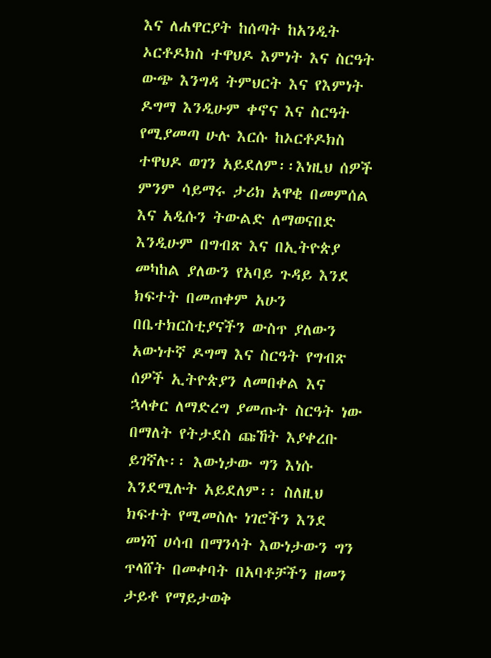እና ለሐዋርያት ከሰጣት ከአንዲት ኦርቶዶክስ ተዋህዶ እምነት እና ስርዓት ውጭ እንግዳ ትምህርት እና የእምነት ዶግማ እንዲሁም ቀኖና እና ስርዓት የሚያመጣ ሁሉ እርሱ ከኦርቶዶክስ ተዋህዶ ወገን አይደለም፡፡እነዚህ ሰዎች ምንም ሳይማሩ ታሪክ አዋቂ በመምሰል እና አዲሱን ትውልድ ለማወናበድ እንዲሁም በግብጽ እና በኢትዮጵያ መካከል ያለውን የአባይ ጉዳይ እንደ ክፍተት በመጠቀም አሁን በቤተክርስቲያናችን ውስጥ ያለውን አውነተኛ ዶግማ እና ስርዓት የግብጽ ሰዎች ኢትዮጵያን ለመበቀል እና ኋላቀር ለማድረግ ያመጡት ስርዓት ነው በማለት የትታደስ ጩኸት እያቀረቡ ይገኛሉ፡፡ እውነታው ግን እነሱ እንደሚሉት አይደለም፡፡ ስለዚህ ክፍተት የሚመስሉ ነገሮችን እንደ መነሻ ሀሳብ በማንሳት እውነታውን ግን ጥላሸት በመቀባት በአባቶቻችን ዘመን ታይቶ የማይታወቅ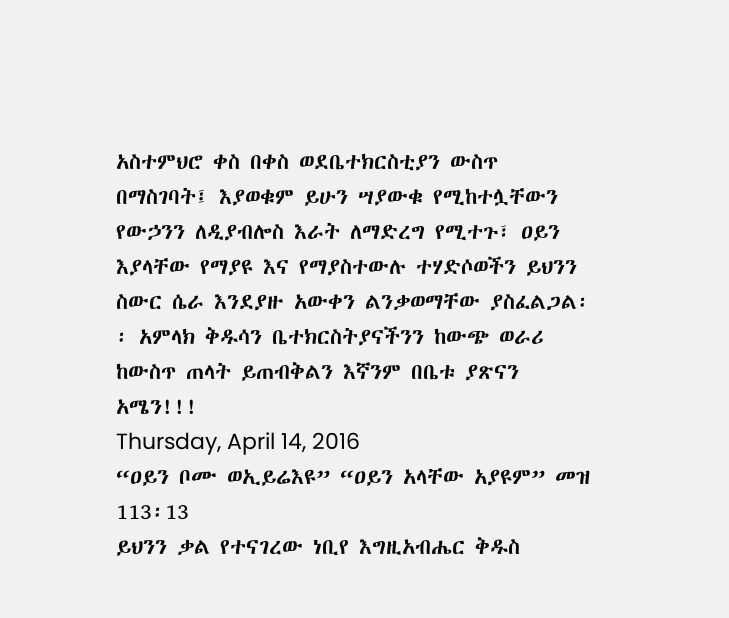አስተምህሮ ቀስ በቀስ ወደቤተክርስቲያን ውስጥ በማስገባት፤ እያወቁም ይሁን ሣያውቁ የሚከተሏቸውን የውኃንን ለዲያብሎስ እራት ለማድረግ የሚተጉ፣ ዐይን እያላቸው የማያዩ እና የማያስተውሉ ተሃድሶወችን ይህንን ስውር ሴራ እንደያዙ አውቀን ልንቃወማቸው ያስፈልጋል፡፡ አምላክ ቅዱሳን ቤተክርስትያናችንን ከውጭ ወራሪ ከውስጥ ጠላት ይጠብቅልን እኛንም በቤቱ ያጽናን አሜን!!!
Thursday, April 14, 2016
“ዐይን ቦሙ ወኢይሬእዩ” “ዐይን አላቸው አያዩም” መዝ 113፡13
ይህንን ቃል የተናገረው ነቢየ እግዚአብሔር ቅዱስ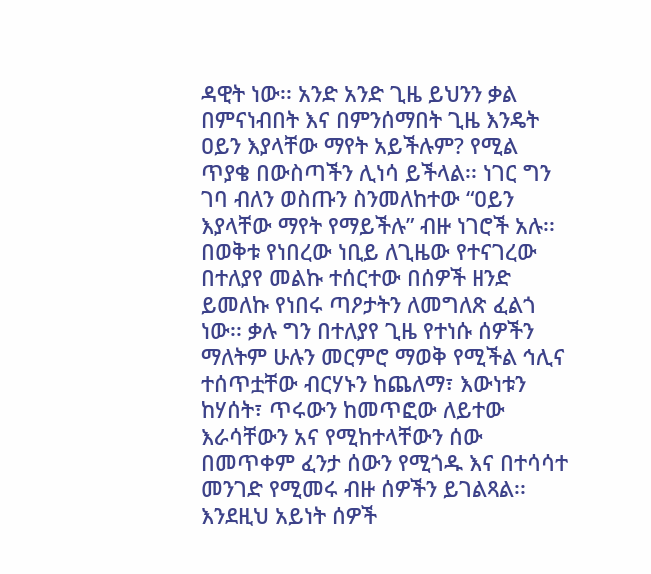ዳዊት ነው፡፡ አንድ አንድ ጊዜ ይህንን ቃል በምናነብበት እና በምንሰማበት ጊዜ እንዴት ዐይን እያላቸው ማየት አይችሉም? የሚል ጥያቄ በውስጣችን ሊነሳ ይችላል፡፡ ነገር ግን ገባ ብለን ወስጡን ስንመለከተው “ዐይን እያላቸው ማየት የማይችሉ” ብዙ ነገሮች አሉ፡፡ በወቅቱ የነበረው ነቢይ ለጊዜው የተናገረው በተለያየ መልኩ ተሰርተው በሰዎች ዘንድ ይመለኩ የነበሩ ጣዖታትን ለመግለጽ ፈልጎ ነው፡፡ ቃሉ ግን በተለያየ ጊዜ የተነሱ ሰዎችን ማለትም ሁሉን መርምሮ ማወቅ የሚችል ኅሊና ተሰጥቷቸው ብርሃኑን ከጨለማ፣ እውነቱን ከሃሰት፣ ጥሩውን ከመጥፎው ለይተው እራሳቸውን አና የሚከተላቸውን ሰው በመጥቀም ፈንታ ሰውን የሚጎዱ እና በተሳሳተ መንገድ የሚመሩ ብዙ ሰዎችን ይገልጻል፡፡እንደዚህ አይነት ሰዎች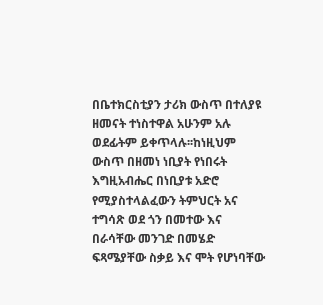በቤተክርስቲያን ታሪክ ውስጥ በተለያዩ ዘመናት ተነስተዋል አሁንም አሉ ወደፊትም ይቀጥላሉ፡፡ከነዚህም ውስጥ በዘመነ ነቢያት የነበሩት እግዚአብሔር በነቢያቱ አድሮ የሚያስተላልፈውን ትምህርት አና ተግሳጽ ወደ ጎን በመተው እና በራሳቸው መንገድ በመሄድ ፍጻሜያቸው ስቃይ እና ሞት የሆነባቸው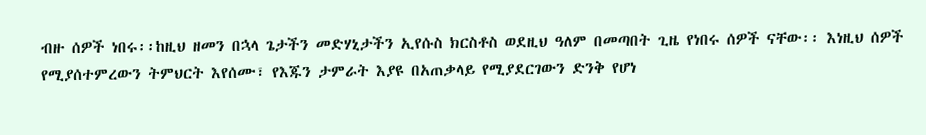ብዙ ሰዎች ነበሩ፡፡ከዚህ ዘመን በኋላ ጌታችን መድሃኒታችን ኢየሱስ ክርስቶስ ወደዚህ ዓለም በመጣበት ጊዜ የነበሩ ሰዎች ናቸው፡፡ እነዚህ ሰዎች የሚያሰተምረውን ትምህርት እየሰሙ፣ የእጁን ታምራት እያዩ በአጠቃላይ የሚያደርገውን ድንቅ የሆነ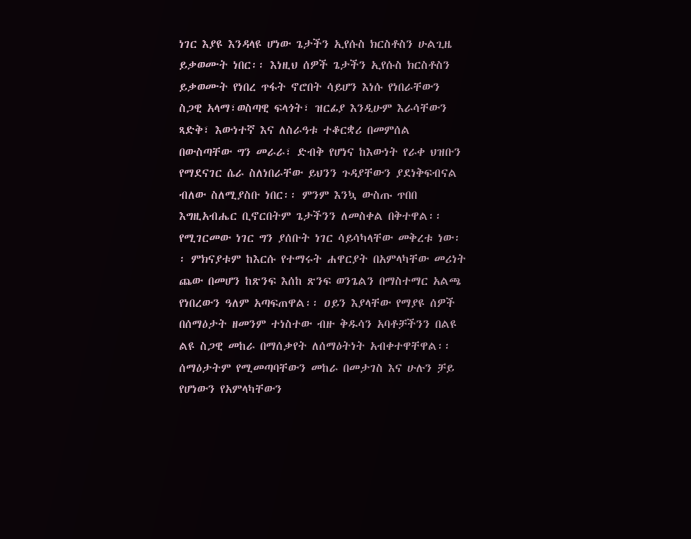ነገር እያዩ እንዳላዩ ሆነው ጌታችን ኢየሱስ ክርስቶስን ሁልጊዜ ይቃወሙት ነበር፡፡ እነዚህ ሰዎች ጌታችን ኢየሱስ ክርስቶስን ይቃወሙት የነበረ ጥፋት ኖሮበት ሳይሆን እነሱ የነበራቸውን ስጋዊ አላማ፣ወስጣዊ ፍላጎት፣ ዝርፊያ እንዲሁም እራሳቸውን ጻድቅ፣ እውነተኛ እና ለስራዓቱ ተቆርቋሪ በመምሰል በውስጣቸው ግን መራራ፣ ድብቅ የሆነና ከእውነት የራቀ ህዝቡን የማደናገር ሴራ ስለነበራቸው ይህንን ጉዳያቸውን ያደነቅፍብናል ብለው ስለሚያስቡ ነበር፡፡ ምንም እንኳ ውስጡ ጥበበ እግዚአብሔር ቢኖርበትም ጌታችንን ለመስቀል በቅተዋል፡፡ የሚገርመው ነገር ግን ያሰቡት ነገር ሳይሳካላቸው መቅረቱ ነው፡፡ ምክናያቱም ከእርሱ የተማሩት ሐዋርያት በአምላካቸው መሪነት ጨው በመሆን ከጽንፍ እሰከ ጽንፍ ወንጌልን በማስተማር አልጫ የነበረውን ዓለም አጣፍጠዋል፡፡ ዐይን እያላቸው የማያዩ ሰዎች በሰማዕታት ዘመንም ተነስተው ብዙ ቅዱሳን አባቶቻችንን በልዩ ልዩ ስጋዊ መከራ በማሰቃየት ለሰማዕትነት አብቀተዋቸዋል፡፡ ሰማዕታትም የሚመጣባቸውን መከራ በመታገስ እና ሁሉን ቻይ የሆነውን የአምላካቸውን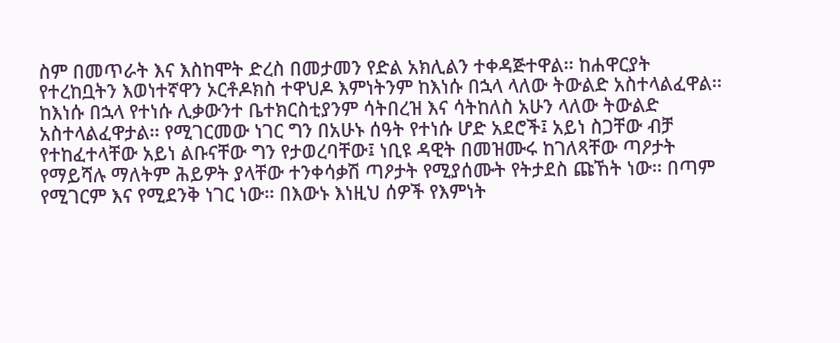ስም በመጥራት እና እስከሞት ድረስ በመታመን የድል አክሊልን ተቀዳጅተዋል፡፡ ከሐዋርያት የተረከቧትን እወነተኛዋን ኦርቶዶክስ ተዋህዶ እምነትንም ከእነሱ በኋላ ላለው ትውልድ አስተላልፈዋል፡፡ከእነሱ በኋላ የተነሱ ሊቃውንተ ቤተክርስቲያንም ሳትበረዝ እና ሳትከለስ አሁን ላለው ትውልድ አስተላልፈዋታል፡፡ የሚገርመው ነገር ግን በአሁኑ ሰዓት የተነሱ ሆድ አደሮች፤ አይነ ስጋቸው ብቻ የተከፈተላቸው አይነ ልቡናቸው ግን የታወረባቸው፤ ነቢዩ ዳዊት በመዝሙሩ ከገለጻቸው ጣዖታት የማይሻሉ ማለትም ሕይዎት ያላቸው ተንቀሳቃሽ ጣዖታት የሚያሰሙት የትታደስ ጩኸት ነው፡፡ በጣም የሚገርም እና የሚደንቅ ነገር ነው፡፡ በእውኑ እነዚህ ሰዎች የእምነት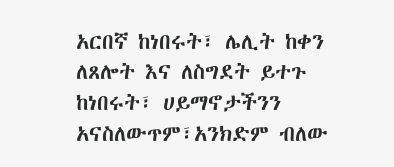አርበኛ ከነበሩት፣ ሌሊት ከቀን ለጸሎት እና ለስግደት ይተጉ ከነበሩት፣ ሀይማኖታችንን አናስለውጥም፣አንክድም ብለው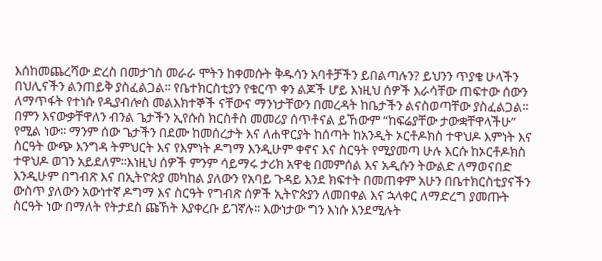እሰከመጨረሻው ድረስ በመታገስ መራራ ሞትን ከቀመሱት ቅዱሳን አባቶቻችን ይበልጣሉን? ይህንን ጥያቄ ሁላችን በህሊናችን ልንጠይቅ ያስፈልጋል፡፡ የቤተክርስቲያን የቁርጥ ቀን ልጆች ሆይ እነዚህ ሰዎች እራሳቸው ጠፍተው ሰውን ለማጥፋት የተነሱ የዲያብሎስ መልእክተኞች ናቸውና ማንነታቸውን በመረዳት ከቤታችን ልናስወጣቸው ያስፈልጋል፡፡ በምን እናውቃቸዋለን ብንል ጌታችን ኢየሱስ ክርስቶስ መመሪያ ሰጥቶናል ይኸውም “ከፍሬያቸው ታውቋቸዋላችሁ” የሚል ነው፡፡ ማንም ሰው ጌታችን በደሙ ከመሰረታት እና ለሐዋርያት ከሰጣት ከአንዲት ኦርቶዶክስ ተዋህዶ እምነት እና ስርዓት ውጭ እንግዳ ትምህርት እና የእምነት ዶግማ እንዲሁም ቀኖና እና ስርዓት የሚያመጣ ሁሉ እርሱ ከኦርቶዶክስ ተዋህዶ ወገን አይደለም፡፡እነዚህ ሰዎች ምንም ሳይማሩ ታሪክ አዋቂ በመምሰል እና አዲሱን ትውልድ ለማወናበድ እንዲሁም በግብጽ እና በኢትዮጵያ መካከል ያለውን የአባይ ጉዳይ እንደ ክፍተት በመጠቀም አሁን በቤተክርስቲያናችን ውስጥ ያለውን አውነተኛ ዶግማ እና ስርዓት የግብጽ ሰዎች ኢትዮጵያን ለመበቀል እና ኋላቀር ለማድረግ ያመጡት ስርዓት ነው በማለት የትታደስ ጩኸት እያቀረቡ ይገኛሉ፡፡ እውነታው ግን እነሱ እንደሚሉት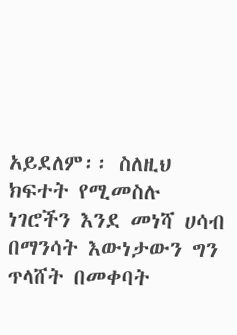አይደለም፡፡ ስለዚህ ክፍተት የሚመስሉ ነገሮችን እንደ መነሻ ሀሳብ በማንሳት እውነታውን ግን ጥላሸት በመቀባት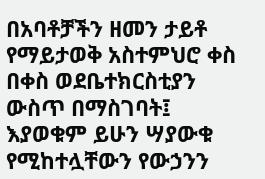በአባቶቻችን ዘመን ታይቶ የማይታወቅ አስተምህሮ ቀስ በቀስ ወደቤተክርስቲያን ውስጥ በማስገባት፤ እያወቁም ይሁን ሣያውቁ የሚከተሏቸውን የውኃንን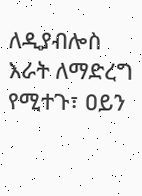ለዲያብሎስ እራት ለማድረግ የሚተጉ፣ ዐይን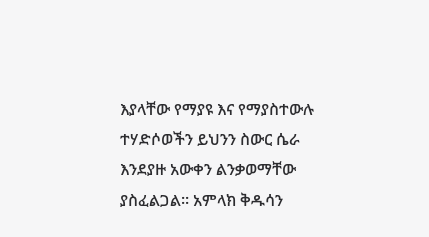እያላቸው የማያዩ እና የማያስተውሉ ተሃድሶወችን ይህንን ስውር ሴራ እንደያዙ አውቀን ልንቃወማቸው ያስፈልጋል፡፡ አምላክ ቅዱሳን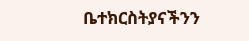ቤተክርስትያናችንን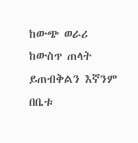ከውጭ ወራሪ ከውስጥ ጠላት ይጠብቅልን እኛንም በቤቱ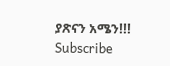ያጽናን አሜን!!!
Subscribe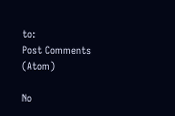to:
Post Comments (Atom)

No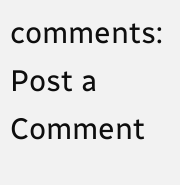comments:
Post a Comment